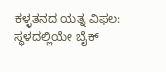ಕಳ್ಳತನದ ಯತ್ನ ವಿಫಲ: ಸ್ಥಳದಲ್ಲಿಯೇ ಬೈಕ್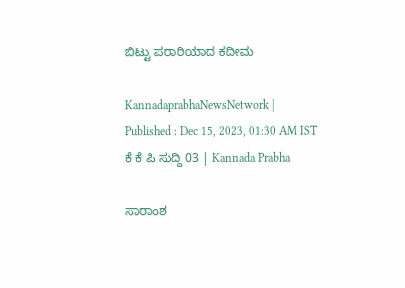ಬಿಟ್ಟು ಪರಾರಿಯಾದ ಕದೀಮ

KannadaprabhaNewsNetwork |
Published : Dec 15, 2023, 01:30 AM IST
ಕೆ ಕೆ ಪಿ ಸುದ್ದಿ 03 | Kannada Prabha

ಸಾರಾಂಶ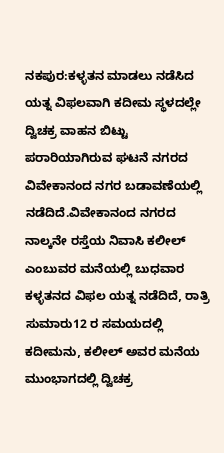ನಕಪುರ:ಕಳ್ಳತನ ಮಾಡಲು ನಡೆಸಿದ ಯತ್ನ ವಿಫಲವಾಗಿ ಕದೀಮ ಸ್ಥಳದಲ್ಲೇ ದ್ವಿಚಕ್ರ ವಾಹನ ಬಿಟ್ಟು ಪರಾರಿಯಾಗಿರುವ ಘಟನೆ ನಗರದ ವಿವೇಕಾನಂದ ನಗರ ಬಡಾವಣೆಯಲ್ಲಿ ನಡೆದಿದೆ.ವಿವೇಕಾನಂದ ನಗರದ ನಾಲ್ಕನೇ ರಸ್ತೆಯ ನಿವಾಸಿ ಕಲೀಲ್ ಎಂಬುವರ ಮನೆಯಲ್ಲಿ ಬುಧವಾರ ಕಳ್ಳತನದ ವಿಫಲ ಯತ್ನ ನಡೆದಿದೆ, ರಾತ್ರಿ ಸುಮಾರು12 ರ ಸಮಯದಲ್ಲಿ ಕದೀಮನು, ಕಲೀಲ್ ಅವರ ಮನೆಯ ಮುಂಭಾಗದಲ್ಲಿ ದ್ವಿಚಕ್ರ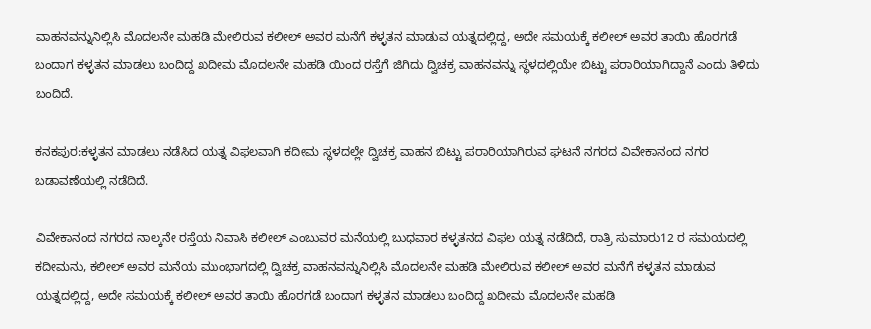ವಾಹನವನ್ನುನಿಲ್ಲಿಸಿ ಮೊದಲನೇ ಮಹಡಿ ಮೇಲಿರುವ ಕಲೀಲ್ ಅವರ ಮನೆಗೆ ಕಳ್ಳತನ ಮಾಡುವ ಯತ್ನದಲ್ಲಿದ್ದ, ಅದೇ ಸಮಯಕ್ಕೆ ಕಲೀಲ್ ಅವರ ತಾಯಿ ಹೊರಗಡೆ ಬಂದಾಗ ಕಳ್ಳತನ ಮಾಡಲು ಬಂದಿದ್ದ ಖದೀಮ ಮೊದಲನೇ ಮಹಡಿ ಯಿಂದ ರಸ್ತೆಗೆ ಜಿಗಿದು ದ್ವಿಚಕ್ರ ವಾಹನವನ್ನು ಸ್ಥಳದಲ್ಲಿಯೇ ಬಿಟ್ಟು ಪರಾರಿಯಾಗಿದ್ದಾನೆ ಎಂದು ತಿಳಿದು ಬಂದಿದೆ.

ಕನಕಪುರ:ಕಳ್ಳತನ ಮಾಡಲು ನಡೆಸಿದ ಯತ್ನ ವಿಫಲವಾಗಿ ಕದೀಮ ಸ್ಥಳದಲ್ಲೇ ದ್ವಿಚಕ್ರ ವಾಹನ ಬಿಟ್ಟು ಪರಾರಿಯಾಗಿರುವ ಘಟನೆ ನಗರದ ವಿವೇಕಾನಂದ ನಗರ ಬಡಾವಣೆಯಲ್ಲಿ ನಡೆದಿದೆ.

ವಿವೇಕಾನಂದ ನಗರದ ನಾಲ್ಕನೇ ರಸ್ತೆಯ ನಿವಾಸಿ ಕಲೀಲ್ ಎಂಬುವರ ಮನೆಯಲ್ಲಿ ಬುಧವಾರ ಕಳ್ಳತನದ ವಿಫಲ ಯತ್ನ ನಡೆದಿದೆ, ರಾತ್ರಿ ಸುಮಾರು12 ರ ಸಮಯದಲ್ಲಿ ಕದೀಮನು, ಕಲೀಲ್ ಅವರ ಮನೆಯ ಮುಂಭಾಗದಲ್ಲಿ ದ್ವಿಚಕ್ರ ವಾಹನವನ್ನುನಿಲ್ಲಿಸಿ ಮೊದಲನೇ ಮಹಡಿ ಮೇಲಿರುವ ಕಲೀಲ್ ಅವರ ಮನೆಗೆ ಕಳ್ಳತನ ಮಾಡುವ ಯತ್ನದಲ್ಲಿದ್ದ, ಅದೇ ಸಮಯಕ್ಕೆ ಕಲೀಲ್ ಅವರ ತಾಯಿ ಹೊರಗಡೆ ಬಂದಾಗ ಕಳ್ಳತನ ಮಾಡಲು ಬಂದಿದ್ದ ಖದೀಮ ಮೊದಲನೇ ಮಹಡಿ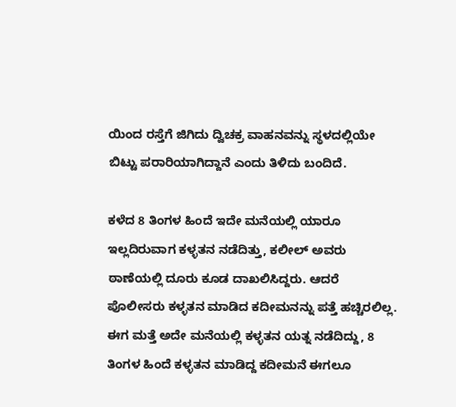ಯಿಂದ ರಸ್ತೆಗೆ ಜಿಗಿದು ದ್ವಿಚಕ್ರ ವಾಹನವನ್ನು ಸ್ಥಳದಲ್ಲಿಯೇ ಬಿಟ್ಟು ಪರಾರಿಯಾಗಿದ್ದಾನೆ ಎಂದು ತಿಳಿದು ಬಂದಿದೆ.

ಕಳೆದ 8 ತಿಂಗಳ ಹಿಂದೆ ಇದೇ ಮನೆಯಲ್ಲಿ ಯಾರೂ ಇಲ್ಲದಿರುವಾಗ ಕಳ್ಳತನ ನಡೆದಿತ್ತು, ಕಲೀಲ್ ಅವರು ಠಾಣೆಯಲ್ಲಿ ದೂರು ಕೂಡ ದಾಖಲಿಸಿದ್ದರು. ಆದರೆ ಪೊಲೀಸರು ಕಳ್ಳತನ ಮಾಡಿದ ಕದೀಮನನ್ನು ಪತ್ತೆ ಹಚ್ಚಿರಲಿಲ್ಲ. ಈಗ ಮತ್ತೆ ಅದೇ ಮನೆಯಲ್ಲಿ ಕಳ್ಳತನ ಯತ್ನ ನಡೆದಿದ್ದು, 8 ತಿಂಗಳ ಹಿಂದೆ ಕಳ್ಳತನ ಮಾಡಿದ್ದ ಕದೀಮನೆ ಈಗಲೂ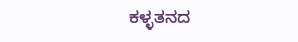ಕಳ್ಳತನದ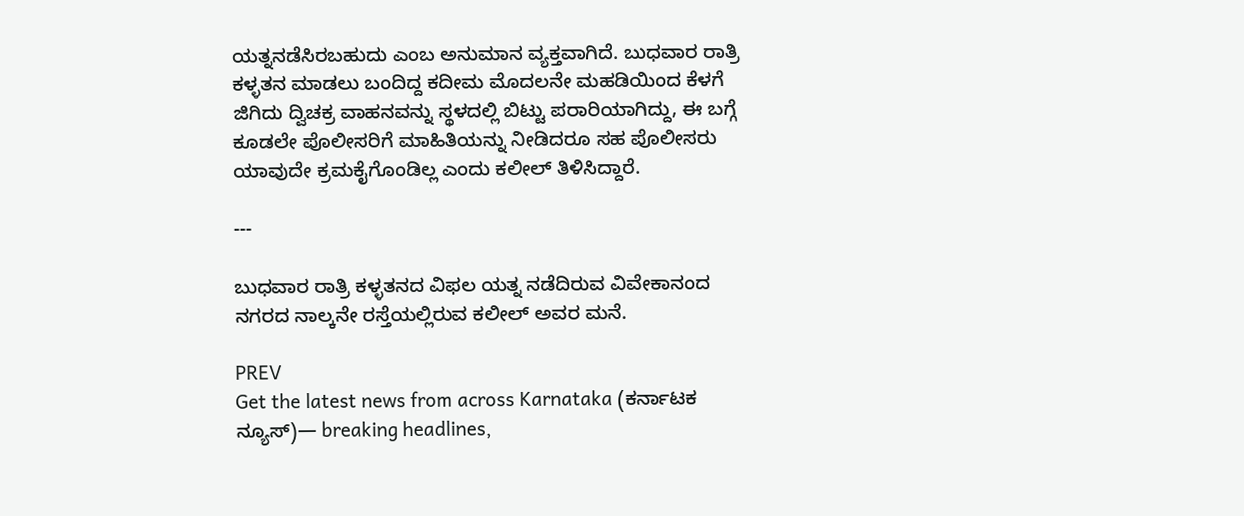ಯತ್ನನಡೆಸಿರಬಹುದು ಎಂಬ ಅನುಮಾನ ವ್ಯಕ್ತವಾಗಿದೆ. ಬುಧವಾರ ರಾತ್ರಿ ಕಳ್ಳತನ ಮಾಡಲು ಬಂದಿದ್ದ ಕದೀಮ ಮೊದಲನೇ ಮಹಡಿಯಿಂದ ಕೆಳಗೆ ಜಿಗಿದು ದ್ವಿಚಕ್ರ ವಾಹನವನ್ನು ಸ್ಥಳದಲ್ಲಿ ಬಿಟ್ಟು ಪರಾರಿಯಾಗಿದ್ದು, ಈ ಬಗ್ಗೆ ಕೂಡಲೇ ಪೊಲೀಸರಿಗೆ ಮಾಹಿತಿಯನ್ನು ನೀಡಿದರೂ ಸಹ ಪೊಲೀಸರು ಯಾವುದೇ ಕ್ರಮಕೈಗೊಂಡಿಲ್ಲ ಎಂದು ಕಲೀಲ್ ತಿಳಿಸಿದ್ದಾರೆ.

---

ಬುಧವಾರ ರಾತ್ರಿ ಕಳ್ಳತನದ ವಿಫಲ ಯತ್ನ ನಡೆದಿರುವ ವಿವೇಕಾನಂದ ನಗರದ ನಾಲ್ಕನೇ ರಸ್ತೆಯಲ್ಲಿರುವ ಕಲೀಲ್ ಅವರ ಮನೆ.

PREV
Get the latest news from across Karnataka (ಕರ್ನಾಟಕ ನ್ಯೂಸ್)— breaking headlines,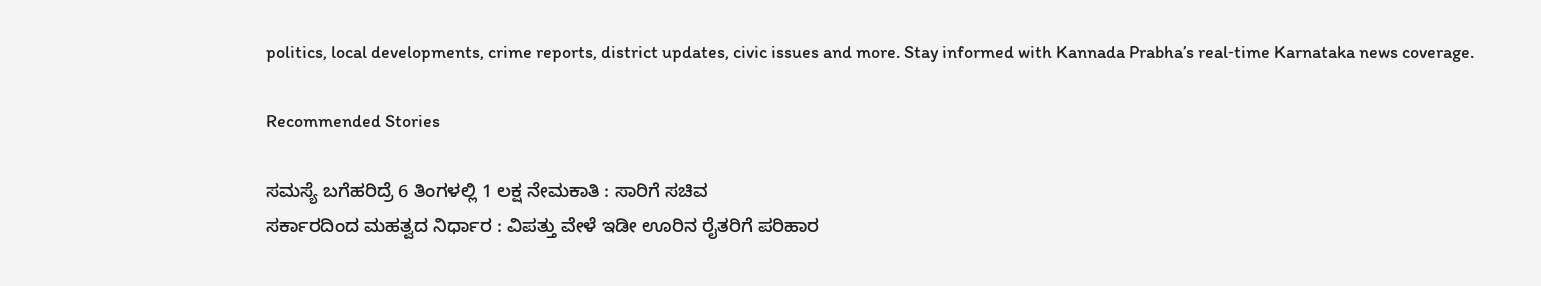politics, local developments, crime reports, district updates, civic issues and more. Stay informed with Kannada Prabha’s real‑time Karnataka news coverage.

Recommended Stories

ಸಮಸ್ಯೆ ಬಗೆಹರಿದ್ರೆ 6 ತಿಂಗಳಲ್ಲಿ 1 ಲಕ್ಷ ನೇಮಕಾತಿ : ಸಾರಿಗೆ ಸಚಿವ
ಸರ್ಕಾರದಿಂದ ಮಹತ್ವದ ನಿರ್ಧಾರ : ವಿಪತ್ತು ವೇಳೆ ಇಡೀ ಊರಿನ ರೈತರಿಗೆ ಪರಿಹಾರ